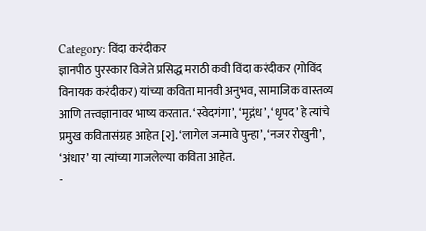Category: विंदा करंदीकर
ज्ञानपीठ पुरस्कार विजेते प्रसिद्ध मराठी कवी विंदा करंदीकर (गोविंद विनायक करंदीकर) यांच्या कविता मानवी अनुभव, सामाजिक वास्तव्य आणि तत्त्वज्ञानावर भाष्य करतात. ‘स्वेदगंगा’, ‘मृद्गंध’, ‘धृपद’ हे त्यांचे प्रमुख कवितासंग्रह आहेत [२]. ‘लागेल जन्मावे पुन्हा’, ‘नजर रोखुनी’, ‘अंधार’ या त्यांच्या गाजलेल्या कविता आहेत.
-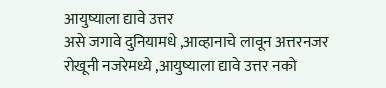आयुष्याला द्यावे उत्तर
असे जगावे दुनियामधे ,आव्हानाचे लावून अत्तरनजर रोखूनी नजरेमध्ये ,आयुष्याला द्यावे उत्तर नको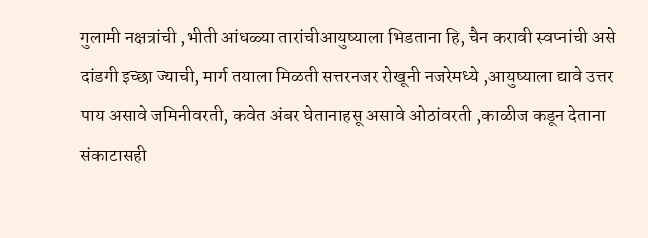गुलामी नक्षत्रांची ,भीती आंधळ्या तारांचीआयुष्याला भिडताना हि, चैन करावी स्वप्नांची असे दांडगी इच्छा ज्याची, मार्ग तयाला मिळती सत्तरनजर रोखूनी नजरेमध्ये ,आयुष्याला द्यावे उत्तर पाय असावे जमिनीवरती, कवेत अंबर घेतानाहसू असावे ओठांवरती ,काळीज कडून देताना संकाटासही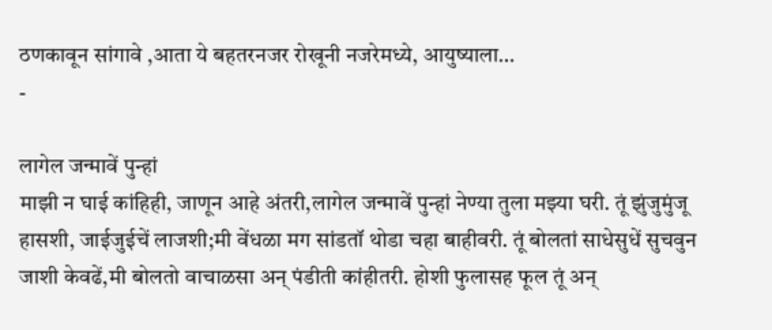ठणकावून सांगावे ,आता ये बहतरनजर रोखूनी नजरेमध्ये, आयुष्याला…
-

लागेल जन्मावें पुन्हां
माझी न घाई कांहिही, जाणून आहे अंतरी,लागेल जन्मावें पुन्हां नेण्या तुला मझ्या घरी. तूं झुंजुमुंजू हासशी, जाईजुईचें लाजशी;मी वेंधळा मग सांडतॉ थोडा चहा बाहीवरी. तूं बोलतां साधेसुधें सुचवुन जाशी केवढें,मी बोलतो वाचाळसा अन् पंडीती कांहीतरी. होशी फुलासह फूल तूं अन्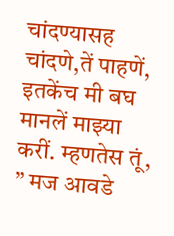चांदण्यासह चांदणे,तें पाहणें, इतकेंच मी बघ मानलें माझ्या करीं. म्हणतेस तूं, ” मज आवडे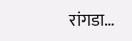रांगडा…